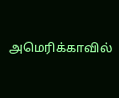அமெரிக்காவில்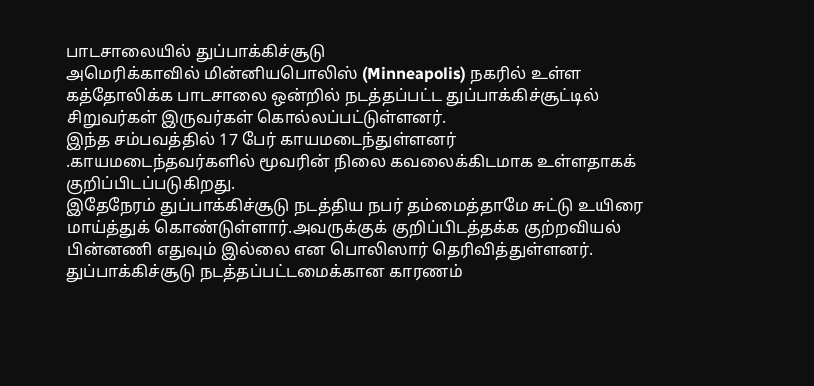பாடசாலையில் துப்பாக்கிச்சூடு
அமெரிக்காவில் மின்னியபொலிஸ் (Minneapolis) நகரில் உள்ள கத்தோலிக்க பாடசாலை ஒன்றில் நடத்தப்பட்ட துப்பாக்கிச்சூட்டில் சிறுவர்கள் இருவர்கள் கொல்லப்பட்டுள்ளனர்.
இந்த சம்பவத்தில் 17 பேர் காயமடைந்துள்ளனர் .காயமடைந்தவர்களில் மூவரின் நிலை கவலைக்கிடமாக உள்ளதாகக் குறிப்பிடப்படுகிறது.
இதேநேரம் துப்பாக்கிச்சூடு நடத்திய நபர் தம்மைத்தாமே சுட்டு உயிரை மாய்த்துக் கொண்டுள்ளார்.அவருக்குக் குறிப்பிடத்தக்க குற்றவியல் பின்னணி எதுவும் இல்லை என பொலிஸார் தெரிவித்துள்ளனர்.
துப்பாக்கிச்சூடு நடத்தப்பட்டமைக்கான காரணம்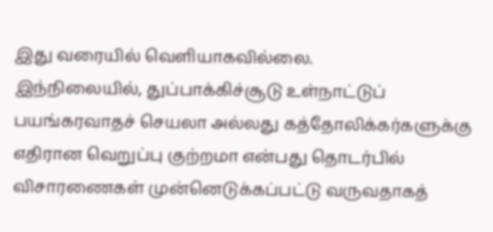இது வரையில் வெளியாகவில்லை.
இந்நிலையில், துப்பாக்கிச்சூடு உள்நாட்டுப் பயங்கரவாதச் செயலா அல்லது கத்தோலிக்கர்களுக்கு எதிரான வெறுப்பு குற்றமா என்பது தொடர்பில் விசாரணைகள் முன்னெடுக்கப்பட்டு வருவதாகத்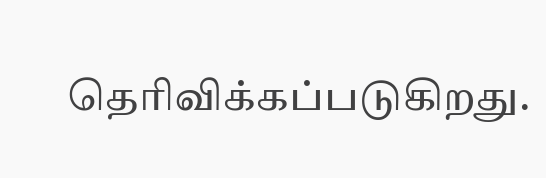தெரிவிக்கப்படுகிறது.